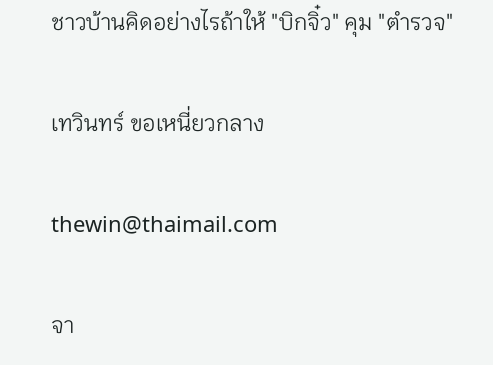ชาวบ้านคิดอย่างไรถ้าให้ "บิกจิ๋ว" คุม "ตำรวจ"

เทวินทร์ ขอเหนี่ยวกลาง

thewin@thaimail.com

จา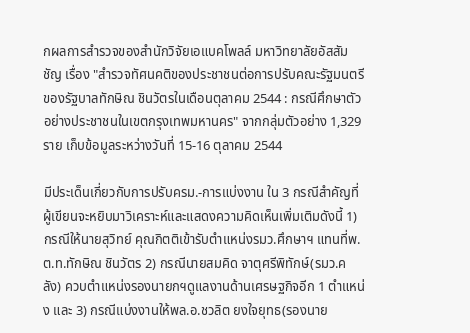กผลการสำรวจของสำนักวิจัยเอแบคโพลล์ มหาวิทยาลัยอัสสัมชัญ เรื่อง "สำรวจทัศนคติของประชาชนต่อการปรับคณะรัฐมนตรีของรัฐบาลทักษิณ ชินวัตรในเดือนตุลาคม 2544 : กรณีศึกษาตัวอย่างประชาชนในเขตกรุงเทพมหานคร" จากกลุ่มตัวอย่าง 1,329 ราย เก็บข้อมูลระหว่างวันที่ 15-16 ตุลาคม 2544

มีประเด็นเกี่ยวกับการปรับครม.-การแบ่งงาน ใน 3 กรณีสำคัญที่ผู้เขียนจะหยิบมาวิเคราะห์และแสดงความคิดเห็นเพิ่มเติมดังนี้ 1) กรณีให้นายสุวิทย์ คุณกิตติเข้ารับตำแหน่งรมว.ศึกษาฯ แทนที่พ.ต.ท.ทักษิณ ชินวัตร 2) กรณีนายสมคิด จาตุศรีพิทักษ์(รมว.คลัง) ควบตำแหน่งรองนายกฯดูแลงานด้านเศรษฐกิจอีก 1 ตำแหน่ง และ 3) กรณีแบ่งงานให้พล.อ.ชวลิต ยงใจยุทธ(รองนาย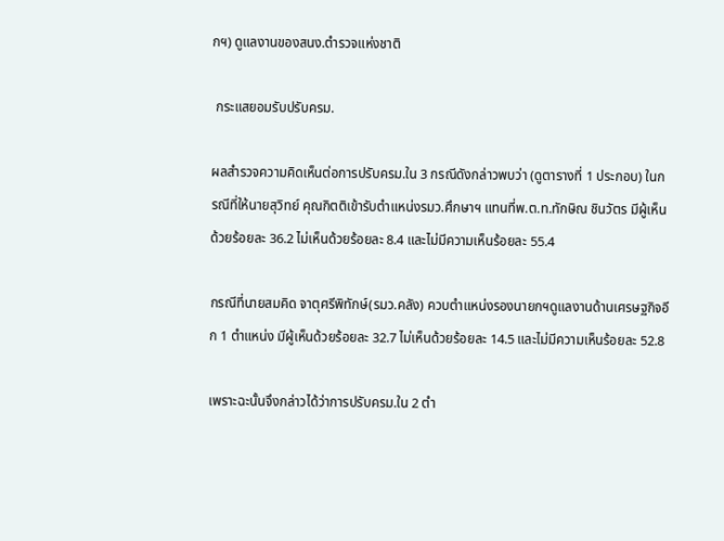กฯ) ดูแลงานของสนง.ตำรวจแห่งชาติ

 กระแสยอมรับปรับครม.

ผลสำรวจความคิดเห็นต่อการปรับครม.ใน 3 กรณีดังกล่าวพบว่า (ดูตารางที่ 1 ประกอบ) ในกรณีที่ให้นายสุวิทย์ คุณกิตติเข้ารับตำแหน่งรมว.ศึกษาฯ แทนที่พ.ต.ท.ทักษิณ ชินวัตร มีผู้เห็นด้วยร้อยละ 36.2 ไม่เห็นด้วยร้อยละ 8.4 และไม่มีความเห็นร้อยละ 55.4

กรณีที่นายสมคิด จาตุศรีพิทักษ์(รมว.คลัง) ควบตำแหน่งรองนายกฯดูแลงานด้านเศรษฐกิจอีก 1 ตำแหน่ง มีผู้เห็นด้วยร้อยละ 32.7 ไม่เห็นด้วยร้อยละ 14.5 และไม่มีความเห็นร้อยละ 52.8

เพราะฉะนั้นจึงกล่าวได้ว่าการปรับครม.ใน 2 ตำ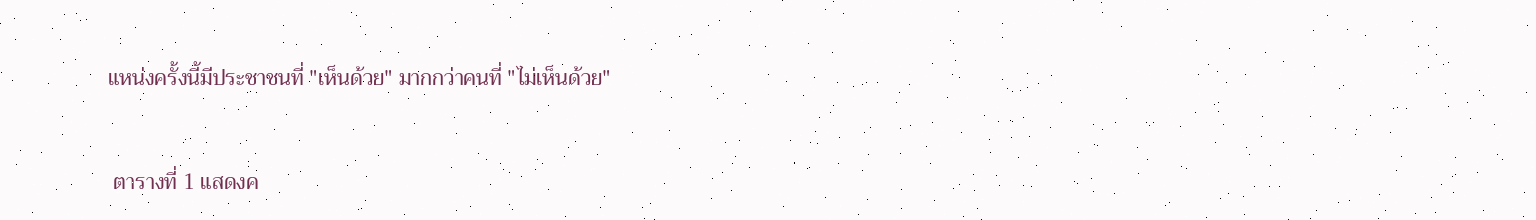แหน่งครั้งนี้มีประชาชนที่ "เห็นด้วย" มากกว่าคนที่ "ไม่เห็นด้วย"



 ตารางที่ 1 แสดงค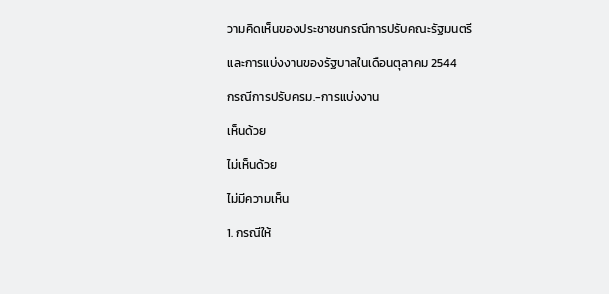วามคิดเห็นของประชาชนกรณีการปรับคณะรัฐมนตรี

และการแบ่งงานของรัฐบาลในเดือนตุลาคม 2544

กรณีการปรับครม.-การแบ่งงาน

เห็นด้วย

ไม่เห็นด้วย

ไม่มีความเห็น

1. กรณีให้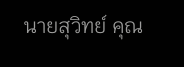นายสุวิทย์ คุณ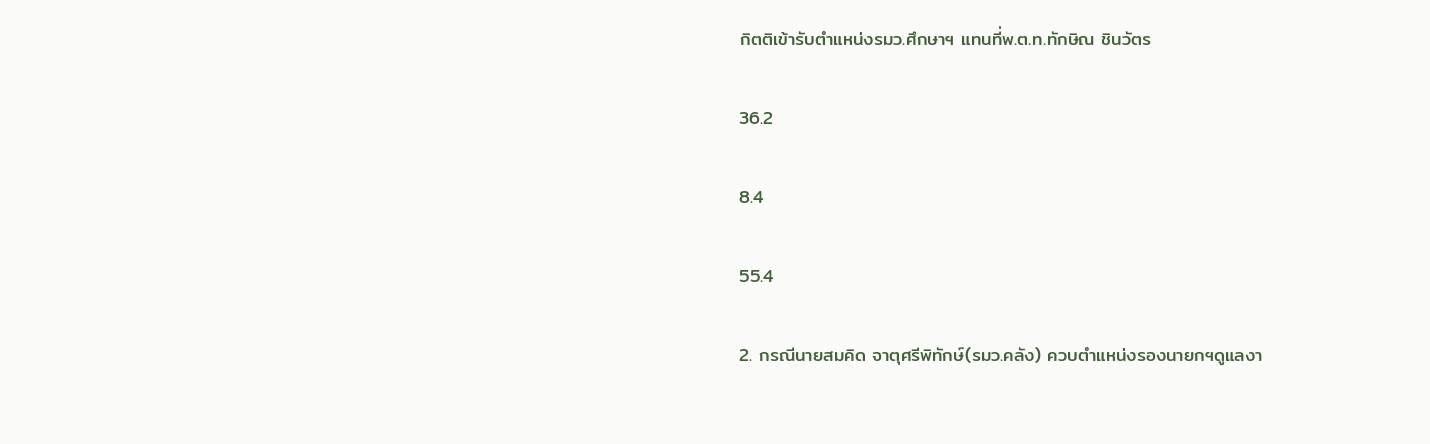กิตติเข้ารับตำแหน่งรมว.ศึกษาฯ แทนที่พ.ต.ท.ทักษิณ ชินวัตร

36.2

8.4

55.4

2. กรณีนายสมคิด จาตุศรีพิทักษ์(รมว.คลัง) ควบตำแหน่งรองนายกฯดูแลงา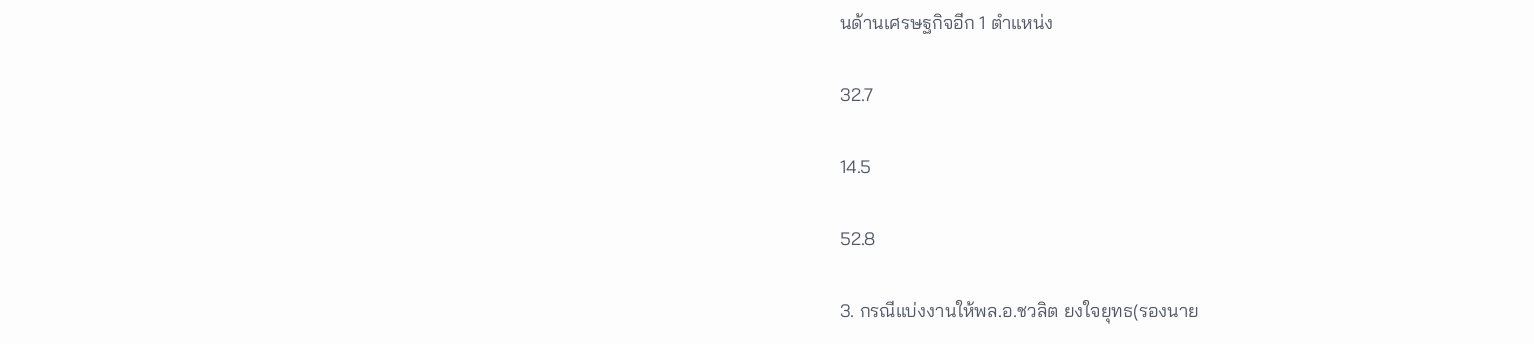นด้านเศรษฐกิจอีก 1 ตำแหน่ง

32.7

14.5

52.8

3. กรณีแบ่งงานให้พล.อ.ชวลิต ยงใจยุทธ(รองนาย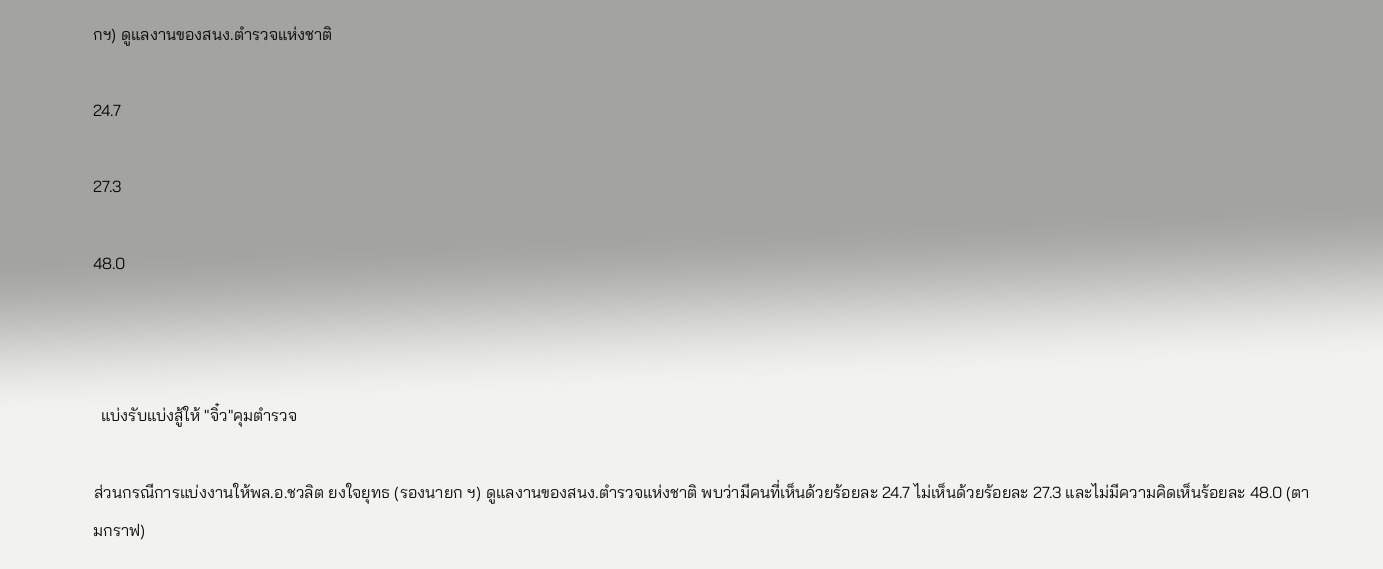กฯ) ดูแลงานของสนง.ตำรวจแห่งชาติ

24.7

27.3

48.0



  แบ่งรับแบ่งสู้ให้ "จิ๋ว"คุมตำรวจ

ส่วนกรณีการแบ่งงานให้พล.อ.ชวลิต ยงใจยุทธ (รองนายก ฯ) ดูแลงานของสนง.ตำรวจแห่งชาติ พบว่ามีคนที่เห็นด้วยร้อยละ 24.7 ไม่เห็นด้วยร้อยละ 27.3 และไม่มีความคิดเห็นร้อยละ 48.0 (ตามกราฟ)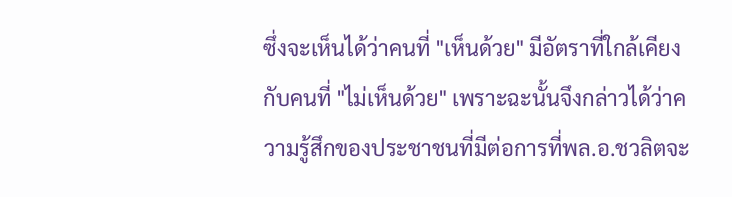ซึ่งจะเห็นได้ว่าคนที่ "เห็นด้วย" มีอัตราที่ใกล้เคียงกับคนที่ "ไม่เห็นด้วย" เพราะฉะนั้นจึงกล่าวได้ว่าความรู้สึกของประชาชนที่มีต่อการที่พล.อ.ชวลิตจะ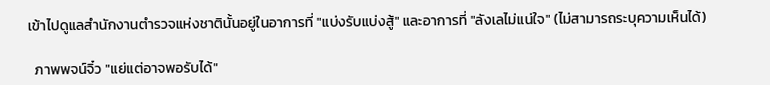เข้าไปดูแลสำนักงานตำรวจแห่งชาตินั้นอยู่ในอาการที่ "แบ่งรับแบ่งสู้" และอาการที่ "ลังเลไม่แน่ใจ" (ไม่สามารถระบุความเห็นได้)

  ภาพพจน์จิ๋ว "แย่แต่อาจพอรับได้"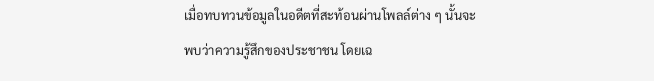เมื่อทบทวนข้อมูลในอดีตที่สะท้อนผ่านโพลล์ต่าง ๆ นั้นจะพบว่าความรู้สึกของประชาชน โดยเฉ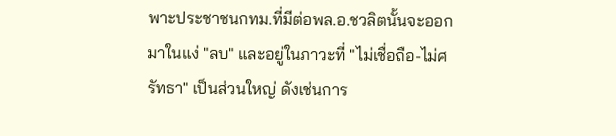พาะประชาชนกทม.ที่มีต่อพล.อ.ชวลิตนั้นจะออกมาในแง่ "ลบ" และอยู่ในภาวะที่ "ไม่เชื่อถือ-ไม่ศรัทธา" เป็นส่วนใหญ่ ดังเช่นการ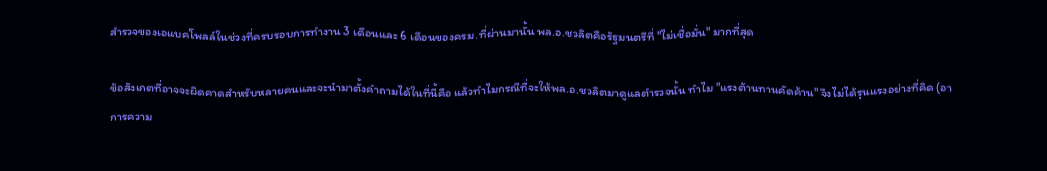สำรวจของเอแบคโพลล์ในช่วงที่ครบรอบการทำงาน 3 เดือนและ 6 เดือนของครม.ที่ผ่านมานั้น พล.อ.ชวลิตคือรัฐมนตรีที่ "ไม่เชื่อมั่น" มากที่สุด

ข้อสังเกตที่อาจจะผิดคาดสำหรับหลายคนและจะนำมาตั้งคำถามได้ในที่นี้คือ แล้วทำไมกรณีที่จะให้พล.อ.ชวลิตมาดูแลตำรวจนั้น ทำไม "แรงต้านทานคัดค้าน" จึงไม่ได้รุนแรงอย่างที่คิด (อาการความ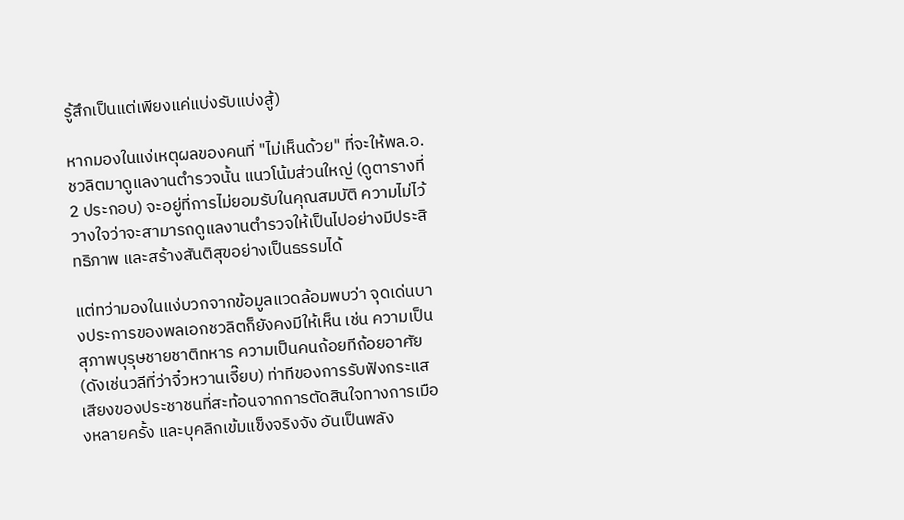รู้สึกเป็นแต่เพียงแค่แบ่งรับแบ่งสู้)

หากมองในแง่เหตุผลของคนที่ "ไม่เห็นด้วย" ที่จะให้พล.อ.ชวลิตมาดูแลงานตำรวจนั้น แนวโน้มส่วนใหญ่ (ดูตารางที่ 2 ประกอบ) จะอยู่ที่การไม่ยอมรับในคุณสมบัติ ความไม่ไว้วางใจว่าจะสามารถดูแลงานตำรวจให้เป็นไปอย่างมีประสิทธิภาพ และสร้างสันติสุขอย่างเป็นธรรมได้

แต่ทว่ามองในแง่บวกจากข้อมูลแวดล้อมพบว่า จุดเด่นบางประการของพลเอกชวลิตก็ยังคงมีให้เห็น เช่น ความเป็นสุภาพบุรุษชายชาติทหาร ความเป็นคนถ้อยทีถ้อยอาศัย (ดังเช่นวลีที่ว่าจิ๋วหวานเจี๊ยบ) ท่าทีของการรับฟังกระแสเสียงของประชาชนที่สะท้อนจากการตัดสินใจทางการเมืองหลายครั้ง และบุคลิกเข้มแข็งจริงจัง อันเป็นพลัง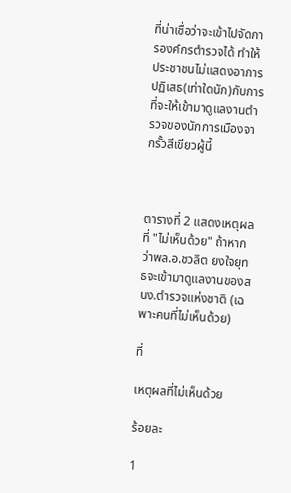ที่น่าเชื่อว่าจะเข้าไปจัดการองค์กรตำรวจได้ ทำให้ประชาชนไม่แสดงอาการปฏิเสธ(เท่าใดนัก)กับการที่จะให้เข้ามาดูแลงานตำรวจของนักการเมืองจากรั้วสีเขียวผู้นี้



ตารางที่ 2 แสดงเหตุผลที่ "ไม่เห็นด้วย" ถ้าหากว่าพล.อ.ชวลิต ยงใจยุทธจะเข้ามาดูแลงานของสนง.ตำรวจแห่งชาติ (เฉพาะคนที่ไม่เห็นด้วย)

ที่

เหตุผลที่ไม่เห็นด้วย

ร้อยละ

1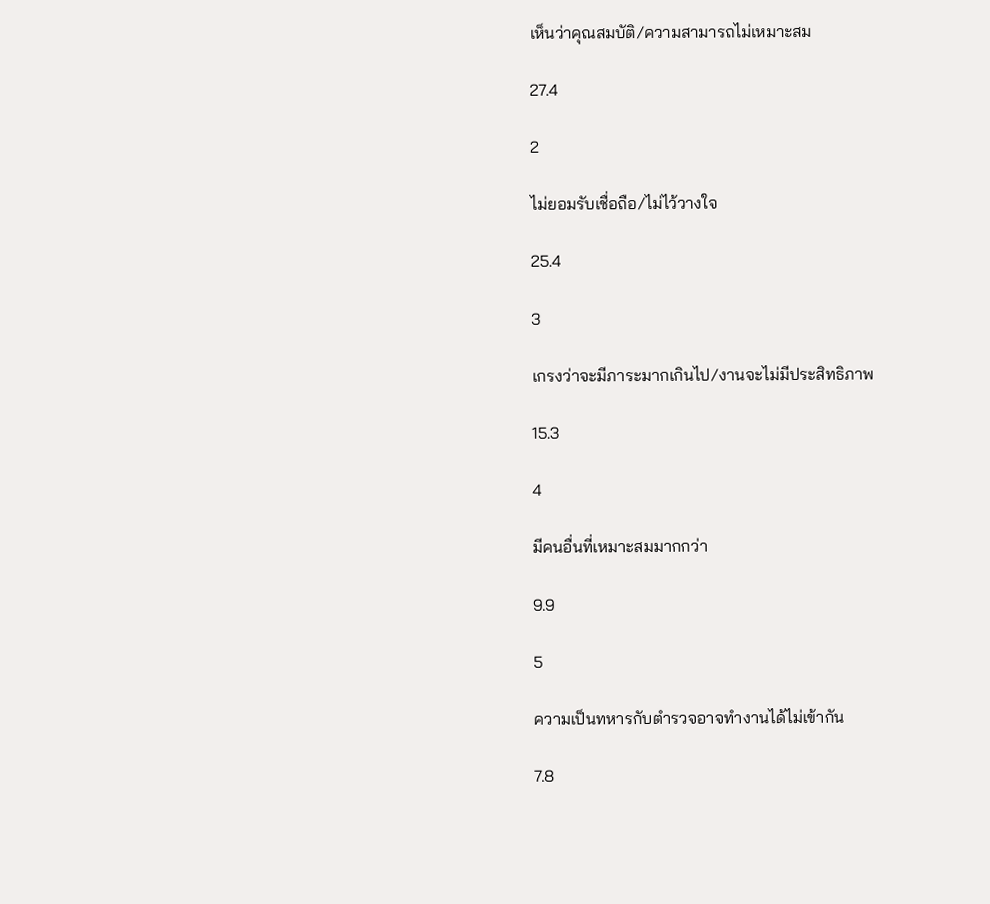เห็นว่าคุณสมบัติ/ความสามารถไม่เหมาะสม

27.4

2

ไม่ยอมรับเชื่อถือ/ไม่ไว้วางใจ

25.4

3

เกรงว่าจะมีภาระมากเกินไป/งานจะไม่มีประสิทธิภาพ

15.3

4

มีคนอื่นที่เหมาะสมมากกว่า

9.9

5

ความเป็นทหารกับตำรวจอาจทำงานได้ไม่เข้ากัน

7.8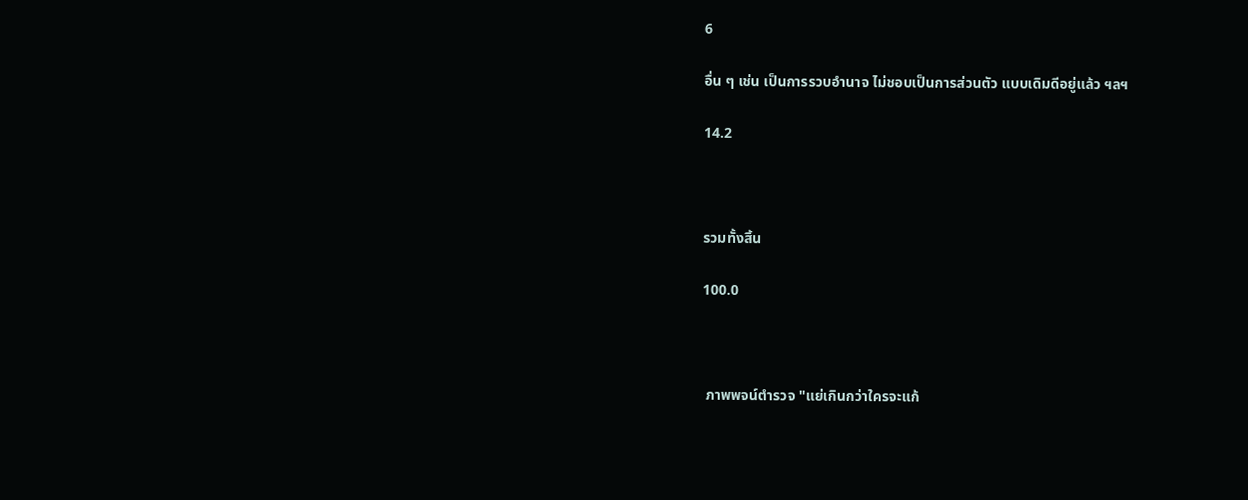6

อื่น ๆ เช่น เป็นการรวบอำนาจ ไม่ชอบเป็นการส่วนตัว แบบเดิมดีอยู่แล้ว ฯลฯ

14.2



รวมทั้งสิ้น

100.0



 ภาพพจน์ตำรวจ "แย่เกินกว่าใครจะแก้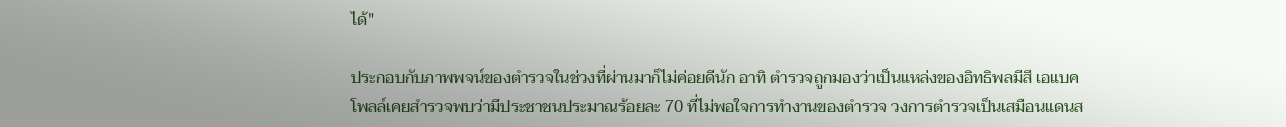ได้"

ประกอบกับภาพพจน์ของตำรวจในช่วงที่ผ่านมาก็ไม่ค่อยดีนัก อาทิ ตำรวจถูกมองว่าเป็นแหล่งของอิทธิพลมีสี เอแบคโพลล์เคยสำรวจพบว่ามีประชาชนประมาณร้อยละ 70 ที่ไม่พอใจการทำงานของตำรวจ วงการตำรวจเป็นเสมือนแดนส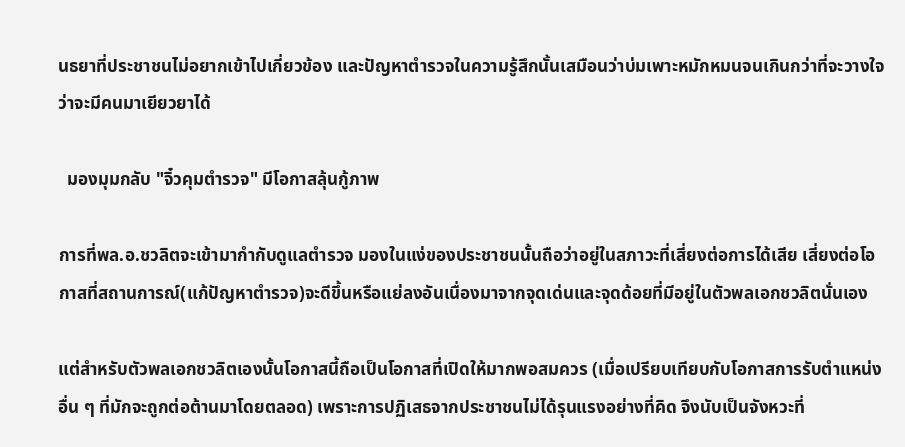นธยาที่ประชาชนไม่อยากเข้าไปเกี่ยวข้อง และปัญหาตำรวจในความรู้สึกนั้นเสมือนว่าบ่มเพาะหมักหมนจนเกินกว่าที่จะวางใจว่าจะมีคนมาเยียวยาได้

  มองมุมกลับ "จิ๋วคุมตำรวจ" มีโอกาสลุ้นกู้ภาพ

การที่พล.อ.ชวลิตจะเข้ามากำกับดูแลตำรวจ มองในแง่ของประชาชนนั้นถือว่าอยู่ในสภาวะที่เสี่ยงต่อการได้เสีย เสี่ยงต่อโอกาสที่สถานการณ์(แก้ปัญหาตำรวจ)จะดีขึ้นหรือแย่ลงอันเนื่องมาจากจุดเด่นและจุดด้อยที่มีอยู่ในตัวพลเอกชวลิตนั่นเอง

แต่สำหรับตัวพลเอกชวลิตเองนั้นโอกาสนี้ถือเป็นโอกาสที่เปิดให้มากพอสมควร (เมื่อเปรียบเทียบกับโอกาสการรับตำแหน่งอื่น ๆ ที่มักจะถูกต่อต้านมาโดยตลอด) เพราะการปฏิเสธจากประชาชนไม่ได้รุนแรงอย่างที่คิด จึงนับเป็นจังหวะที่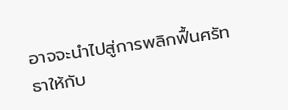อาจจะนำไปสู่การพลิกฟื้นศรัทธาให้กับ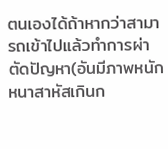ตนเองได้ถ้าหากว่าสามารถเข้าไปแล้วทำการผ่าตัดปัญหา(อันมีภาพหนักหนาสาหัสเกินก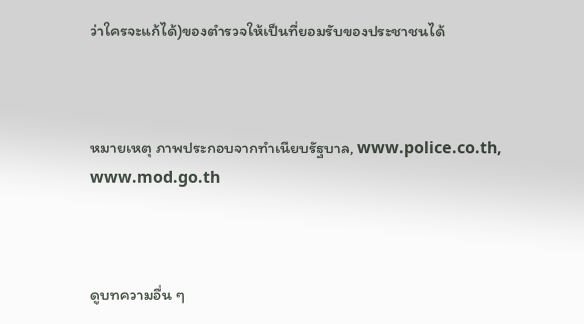ว่าใครจะแก้ได้)ของตำรวจให้เป็นที่ยอมรับของประชาชนได้



หมายเหตุ ภาพประกอบจากทำเนียบรัฐบาล, www.police.co.th, www.mod.go.th



ดูบทความอื่น ๆ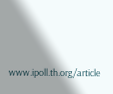www.ipoll.th.org/article